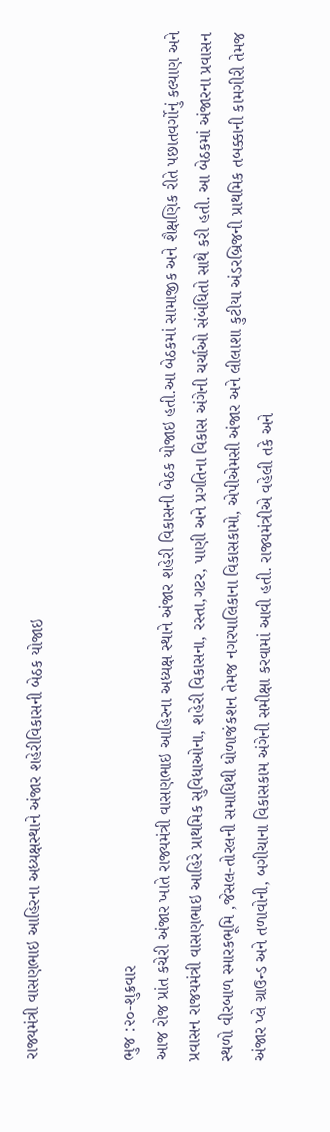રાજ્યમંત્રી વાસણભાઇ આહિરના અધ્યક્ષસ્થાને અંજાર શહેરીવિકાસની બેઠક યોજાઇ


ભુજ :૨૦-શુક્રવાર
આજ રોજ પ્રાંત કચેરી અંજાર ખાતે રાજ્યમંત્રી વાસણભાઇ આહિરના અધ્યક્ષ સ્થાને અંજાર શહેરી વિકાસની બેઠક યોજાઇ હતી.આ બેઠકમાં સામાજીક અને શૈક્ષણિક રીતે પછાતવર્ગોનું કલ્યાણ અને પ્રવાસન રાજયમંત્રી વાસણભાઇ આહિરે પ્રાથમિક સુવિધાઓના, શહેરી વિકાસના, રસ્તા,ગટર, પાણી અને પ્રગતિના વિકાસ અંગેની ચર્ચાઓ સંબંધિતો સાથે કરી હતી. આ બેઠકમાં અંજારના પ્રવાસન સ્થળો વીરબાળ સ્મારકભૂમિ ,જેસલ-તોરલની સમાધિથી ધોળાજંકશન તેમજ નગરપાલિકાના વિકાસકામો, એપીએમસી અંજાર અને લીલાશા કુટીયા અંડરબ્રિજની પ્રાથમિક તબક્કાની કામગીરી તેમજ અંજાર પ્લે ગ્રાઉન્ડ અને તળાવોની, બગીચાના વિકાસકામ અંગેની સમીક્ષા કરવામાં આવી હતી. રાજ્યમંત્રીએ વહેલી તકે અને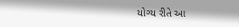યોગ્ય રીતે આ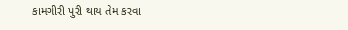કામગીરી પુરી થાય તેમ કરવા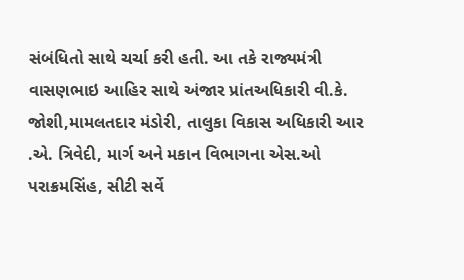સંબંધિતો સાથે ચર્ચા કરી હતી. આ તકે રાજ્યમંત્રી વાસણભાઇ આહિર સાથે અંજાર પ્રાંતઅધિકારી વી.કે. જોશી,મામલતદાર મંડોરી, તાલુકા વિકાસ અધિકારી આર .એ. ત્રિવેદી, માર્ગ અને મકાન વિભાગના એસ.ઓ પરાક્રમસિંહ, સીટી સર્વે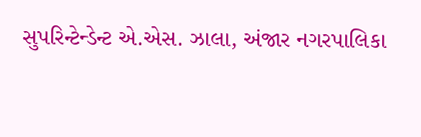સુપરિન્ટેન્ડેન્ટ એ.એસ. ઝાલા, અંજાર નગરપાલિકા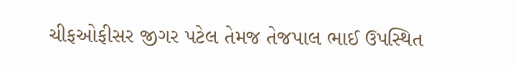ચીફઓફીસર જીગર પટેલ તેમજ તેજપાલ ભાઈ ઉપસ્થિત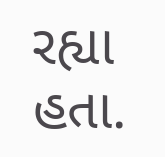રહ્યા હતા.